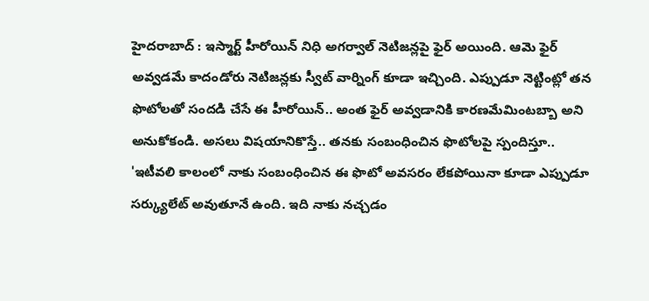హైదరాబాద్ : ఇస్మార్ట్ హీరోయిన్ నిధి అగర్వాల్ నెటిజన్లపై ఫైర్ అయింది. ఆమె ఫైర్ అవ్వడమే కాదండోరు నెటిజన్లకు స్వీట్ వార్నింగ్ కూడా ఇచ్చింది. ఎప్పుడూ నెట్టింట్లో తన ఫొటోలతో సందడి చేసే ఈ హీరోయిన్.. అంత ఫైర్ అవ్వడానికి కారణమేమింటబ్బా అని అనుకోకండి. అసలు విషయానికొస్తే.. తనకు సంబంధించిన ఫొటోలపై స్పందిస్తూ.. 'ఇటీవలి కాలంలో నాకు సంబంధించిన ఈ ఫొటో అవసరం లేకపోయినా కూడా ఎప్పుడూ సర్క్యులేట్ అవుతూనే ఉంది. ఇది నాకు నచ్చడం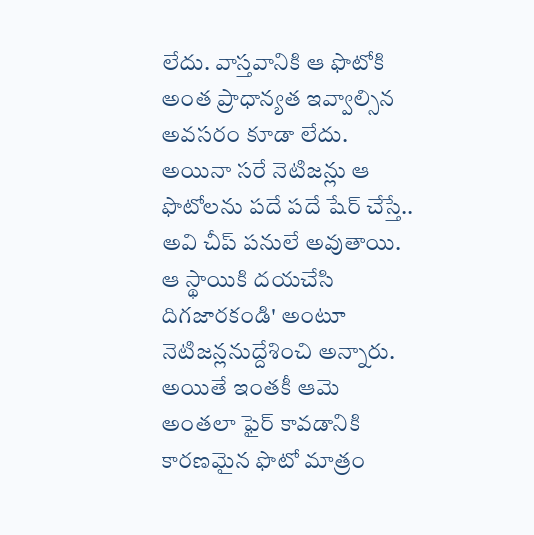లేదు. వాస్తవానికి ఆ ఫొటోకి అంత ప్రాధాన్యత ఇవ్వాల్సిన అవసరం కూడా లేదు. అయినా సరే నెటిజన్లు ఆ ఫొటోలను పదే పదే షేర్ చేస్తే.. అవి చీప్ పనులే అవుతాయి. ఆ స్థాయికి దయచేసి దిగజారకండి' అంటూ నెటిజన్లనుద్దేశించి అన్నారు. అయితే ఇంతకీ ఆమె అంతలా ఫైర్ కావడానికి కారణమైన ఫొటో మాత్రం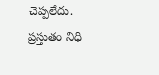చెప్పలేదు.
ప్రస్తుతం నిధి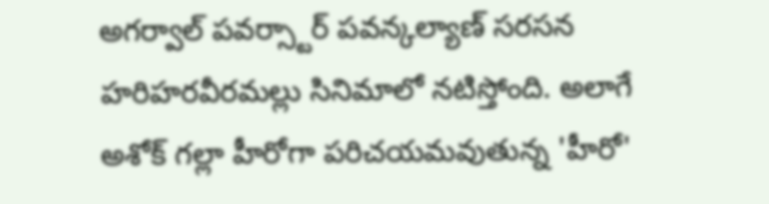అగర్వాల్ పవర్స్టార్ పవన్కల్యాణ్ సరసన హరిహరవీరమల్లు సినిమాలో నటిస్తోంది. అలాగే అశోక్ గల్లా హీరోగా పరిచయమవుతున్న 'హీరో'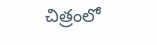చిత్రంలో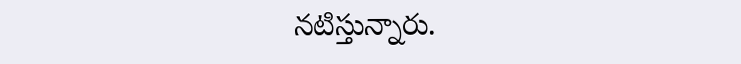నటిస్తున్నారు.